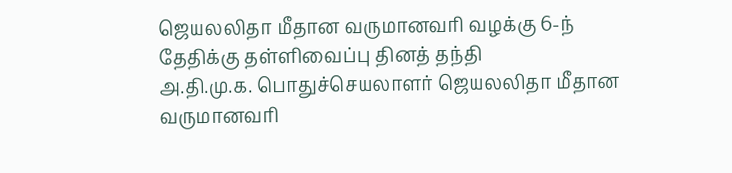ஜெயலலிதா மீதான வருமானவரி வழக்கு 6-ந் தேதிக்கு தள்ளிவைப்பு தினத் தந்தி
அ.தி.மு.க. பொதுச்செயலாளர் ஜெயலலிதா மீதான வருமானவரி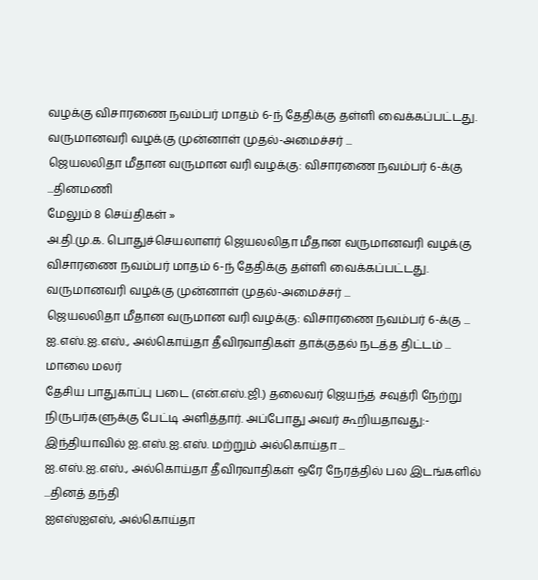வழக்கு விசாரணை நவம்பர் மாதம் 6-ந் தேதிக்கு தள்ளி வைக்கப்பட்டது. வருமானவரி வழக்கு முன்னாள் முதல்-அமைச்சர் ...
ஜெயலலிதா மீதான வருமான வரி வழக்கு: விசாரணை நவம்பர் 6-க்கு ...தினமணி
மேலும் 8 செய்திகள் »
அ.தி.மு.க. பொதுச்செயலாளர் ஜெயலலிதா மீதான வருமானவரி வழக்கு விசாரணை நவம்பர் மாதம் 6-ந் தேதிக்கு தள்ளி வைக்கப்பட்டது. வருமானவரி வழக்கு முன்னாள் முதல்-அமைச்சர் ...
ஜெயலலிதா மீதான வருமான வரி வழக்கு: விசாரணை நவம்பர் 6-க்கு ...
ஐ.எஸ்.ஐ.எஸ்., அல்கொய்தா தீவிரவாதிகள் தாக்குதல் நடத்த திட்டம் ... மாலை மலர்
தேசிய பாதுகாப்பு படை (என்.எஸ்.ஜி.) தலைவர் ஜெயந்த் சவுத்ரி நேற்று நிருபர்களுக்கு பேட்டி அளித்தார். அப்போது அவர் கூறியதாவது:- இந்தியாவில் ஐ.எஸ்.ஐ.எஸ். மற்றும் அல்கொய்தா ...
ஐ.எஸ்.ஐ.எஸ்., அல்கொய்தா தீவிரவாதிகள் ஒரே நேரத்தில் பல இடங்களில் ...தினத் தந்தி
ஐஎஸ்ஐஎஸ், அல்கொய்தா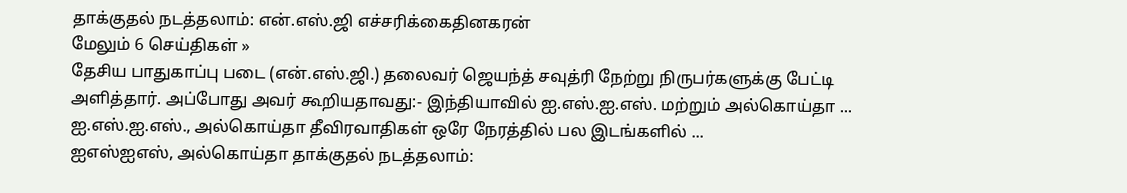தாக்குதல் நடத்தலாம்: என்.எஸ்.ஜி எச்சரிக்கைதினகரன்
மேலும் 6 செய்திகள் »
தேசிய பாதுகாப்பு படை (என்.எஸ்.ஜி.) தலைவர் ஜெயந்த் சவுத்ரி நேற்று நிருபர்களுக்கு பேட்டி அளித்தார். அப்போது அவர் கூறியதாவது:- இந்தியாவில் ஐ.எஸ்.ஐ.எஸ். மற்றும் அல்கொய்தா ...
ஐ.எஸ்.ஐ.எஸ்., அல்கொய்தா தீவிரவாதிகள் ஒரே நேரத்தில் பல இடங்களில் ...
ஐஎஸ்ஐஎஸ், அல்கொய்தா தாக்குதல் நடத்தலாம்: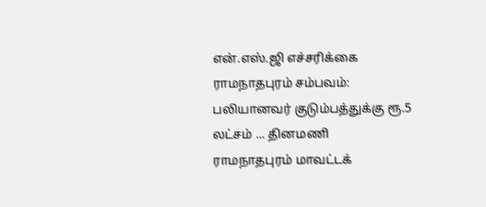என்.எஸ்.ஜி எச்சரிக்கை
ராமநாதபுரம் சம்பவம்: பலியானவர் குடும்பத்துக்கு ரூ.5 லட்சம் ... தினமணி
ராமநாதபுரம் மாவட்டக்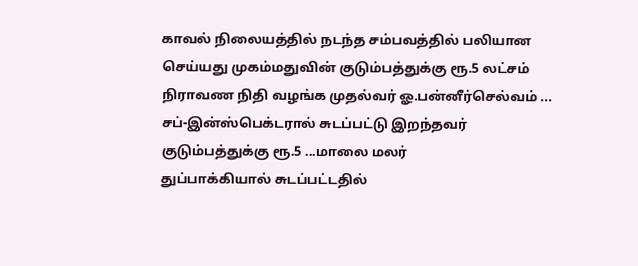காவல் நிலையத்தில் நடந்த சம்பவத்தில் பலியான செய்யது முகம்மதுவின் குடும்பத்துக்கு ரூ.5 லட்சம் நிராவண நிதி வழங்க முதல்வர் ஓ.பன்னீர்செல்வம் ...
சப்-இன்ஸ்பெக்டரால் சுடப்பட்டு இறந்தவர் குடும்பத்துக்கு ரூ.5 ...மாலை மலர்
துப்பாக்கியால் சுடப்பட்டதில்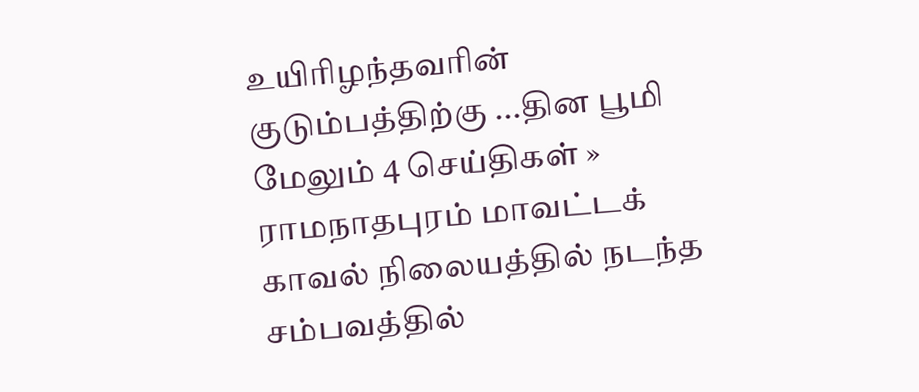உயிரிழந்தவரின் குடும்பத்திற்கு ...தின பூமி
மேலும் 4 செய்திகள் »
ராமநாதபுரம் மாவட்டக் காவல் நிலையத்தில் நடந்த சம்பவத்தில்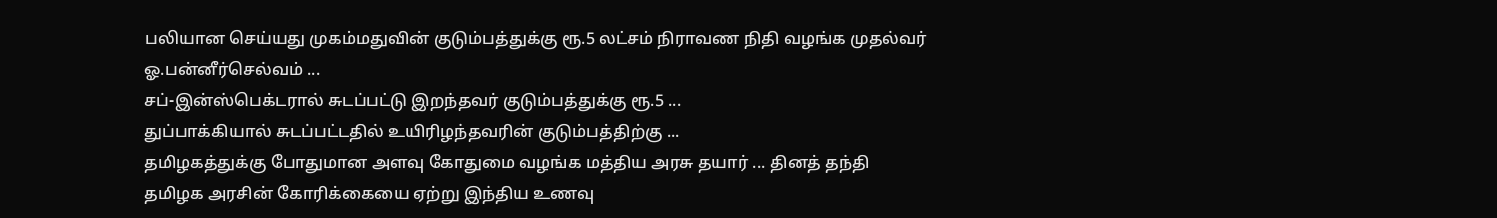பலியான செய்யது முகம்மதுவின் குடும்பத்துக்கு ரூ.5 லட்சம் நிராவண நிதி வழங்க முதல்வர் ஓ.பன்னீர்செல்வம் ...
சப்-இன்ஸ்பெக்டரால் சுடப்பட்டு இறந்தவர் குடும்பத்துக்கு ரூ.5 ...
துப்பாக்கியால் சுடப்பட்டதில் உயிரிழந்தவரின் குடும்பத்திற்கு ...
தமிழகத்துக்கு போதுமான அளவு கோதுமை வழங்க மத்திய அரசு தயார் ... தினத் தந்தி
தமிழக அரசின் கோரிக்கையை ஏற்று இந்திய உணவு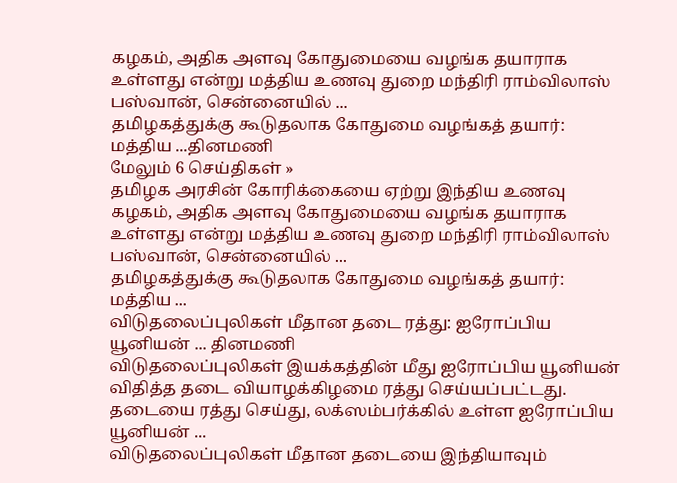கழகம், அதிக அளவு கோதுமையை வழங்க தயாராக உள்ளது என்று மத்திய உணவு துறை மந்திரி ராம்விலாஸ் பஸ்வான், சென்னையில் ...
தமிழகத்துக்கு கூடுதலாக கோதுமை வழங்கத் தயார்: மத்திய ...தினமணி
மேலும் 6 செய்திகள் »
தமிழக அரசின் கோரிக்கையை ஏற்று இந்திய உணவு கழகம், அதிக அளவு கோதுமையை வழங்க தயாராக உள்ளது என்று மத்திய உணவு துறை மந்திரி ராம்விலாஸ் பஸ்வான், சென்னையில் ...
தமிழகத்துக்கு கூடுதலாக கோதுமை வழங்கத் தயார்: மத்திய ...
விடுதலைப்புலிகள் மீதான தடை ரத்து: ஐரோப்பிய யூனியன் ... தினமணி
விடுதலைப்புலிகள் இயக்கத்தின் மீது ஐரோப்பிய யூனியன் விதித்த தடை வியாழக்கிழமை ரத்து செய்யப்பட்டது. தடையை ரத்து செய்து, லக்ஸம்பர்க்கில் உள்ள ஐரோப்பிய யூனியன் ...
விடுதலைப்புலிகள் மீதான தடையை இந்தியாவும்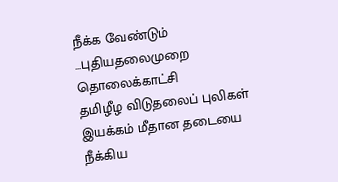நீக்க வேண்டும் ...புதியதலைமுறை தொலைக்காட்சி
தமிழீழ விடுதலைப் புலிகள் இயக்கம் மீதான தடையை நீக்கிய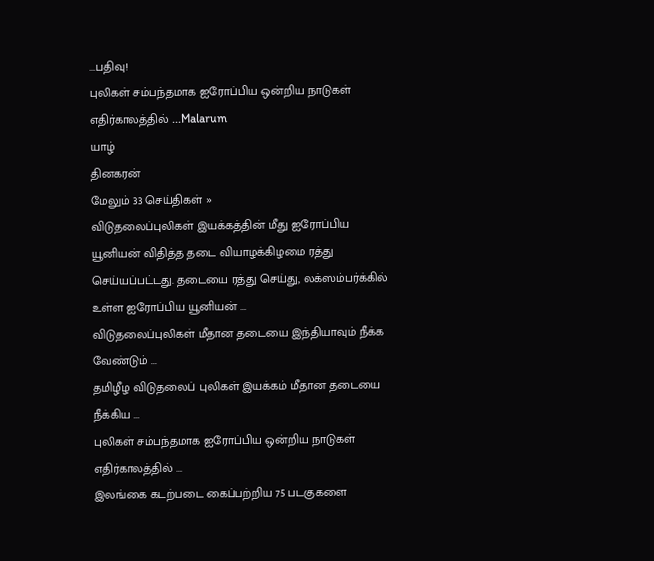...பதிவு!
புலிகள் சம்பந்தமாக ஐரோப்பிய ஒன்றிய நாடுகள் எதிர்காலத்தில் ...Malarum
யாழ்
தினகரன்
மேலும் 33 செய்திகள் »
விடுதலைப்புலிகள் இயக்கத்தின் மீது ஐரோப்பிய யூனியன் விதித்த தடை வியாழக்கிழமை ரத்து செய்யப்பட்டது. தடையை ரத்து செய்து, லக்ஸம்பர்க்கில் உள்ள ஐரோப்பிய யூனியன் ...
விடுதலைப்புலிகள் மீதான தடையை இந்தியாவும் நீக்க வேண்டும் ...
தமிழீழ விடுதலைப் புலிகள் இயக்கம் மீதான தடையை நீக்கிய ...
புலிகள் சம்பந்தமாக ஐரோப்பிய ஒன்றிய நாடுகள் எதிர்காலத்தில் ...
இலங்கை கடற்படை கைப்பற்றிய 75 படகுகளை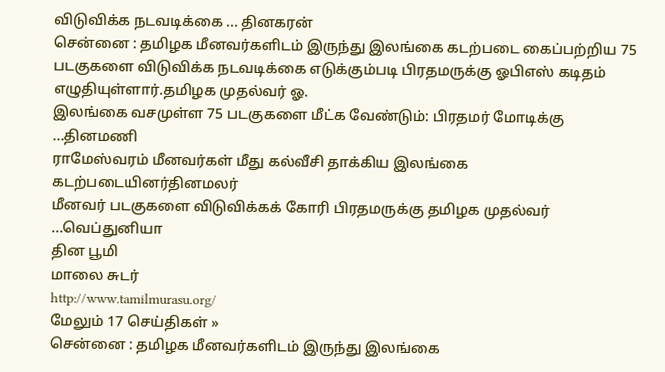விடுவிக்க நடவடிக்கை ... தினகரன்
சென்னை : தமிழக மீனவர்களிடம் இருந்து இலங்கை கடற்படை கைப்பற்றிய 75 படகுகளை விடுவிக்க நடவடிக்கை எடுக்கும்படி பிரதமருக்கு ஓபிஎஸ் கடிதம் எழுதியுள்ளார்.தமிழக முதல்வர் ஓ.
இலங்கை வசமுள்ள 75 படகுகளை மீட்க வேண்டும்: பிரதமர் மோடிக்கு ...தினமணி
ராமேஸ்வரம் மீனவர்கள் மீது கல்வீசி தாக்கிய இலங்கை கடற்படையினர்தினமலர்
மீனவர் படகுகளை விடுவிக்கக் கோரி பிரதமருக்கு தமிழக முதல்வர் ...வெப்துனியா
தின பூமி
மாலை சுடர்
http://www.tamilmurasu.org/
மேலும் 17 செய்திகள் »
சென்னை : தமிழக மீனவர்களிடம் இருந்து இலங்கை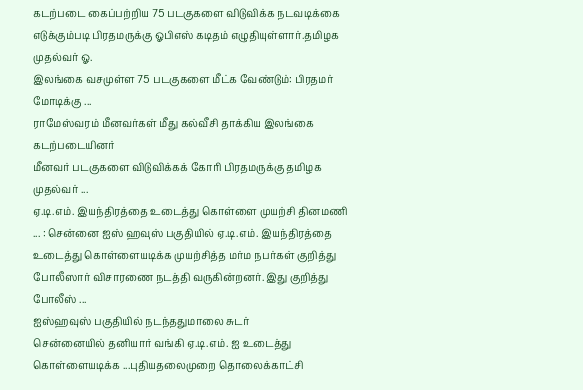கடற்படை கைப்பற்றிய 75 படகுகளை விடுவிக்க நடவடிக்கை எடுக்கும்படி பிரதமருக்கு ஓபிஎஸ் கடிதம் எழுதியுள்ளார்.தமிழக முதல்வர் ஓ.
இலங்கை வசமுள்ள 75 படகுகளை மீட்க வேண்டும்: பிரதமர் மோடிக்கு ...
ராமேஸ்வரம் மீனவர்கள் மீது கல்வீசி தாக்கிய இலங்கை கடற்படையினர்
மீனவர் படகுகளை விடுவிக்கக் கோரி பிரதமருக்கு தமிழக முதல்வர் ...
ஏ.டி.எம். இயந்திரத்தை உடைத்து கொள்ளை முயற்சி தினமணி
... : சென்னை ஐஸ் ஹவுஸ் பகுதியில் ஏ.டி.எம். இயந்திரத்தை உடைத்து கொள்ளையடிக்க முயற்சித்த மர்ம நபர்கள் குறித்து போலீஸார் விசாரணை நடத்தி வருகின்றனர். இது குறித்து போலீஸ் ...
ஐஸ்ஹவுஸ் பகுதியில் நடந்ததுமாலை சுடர்
சென்னையில் தனியார் வங்கி ஏ.டி.எம். ஐ உடைத்து கொள்ளையடிக்க ...புதியதலைமுறை தொலைக்காட்சி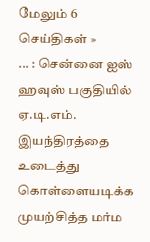மேலும் 6 செய்திகள் »
... : சென்னை ஐஸ் ஹவுஸ் பகுதியில் ஏ.டி.எம். இயந்திரத்தை உடைத்து கொள்ளையடிக்க முயற்சித்த மர்ம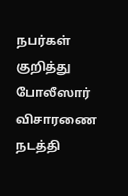நபர்கள் குறித்து போலீஸார் விசாரணை நடத்தி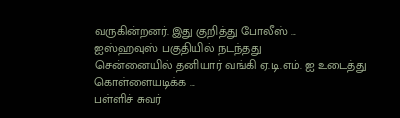வருகின்றனர். இது குறித்து போலீஸ் ...
ஐஸ்ஹவுஸ் பகுதியில் நடந்தது
சென்னையில் தனியார் வங்கி ஏ.டி.எம். ஐ உடைத்து கொள்ளையடிக்க ...
பள்ளிச் சுவர்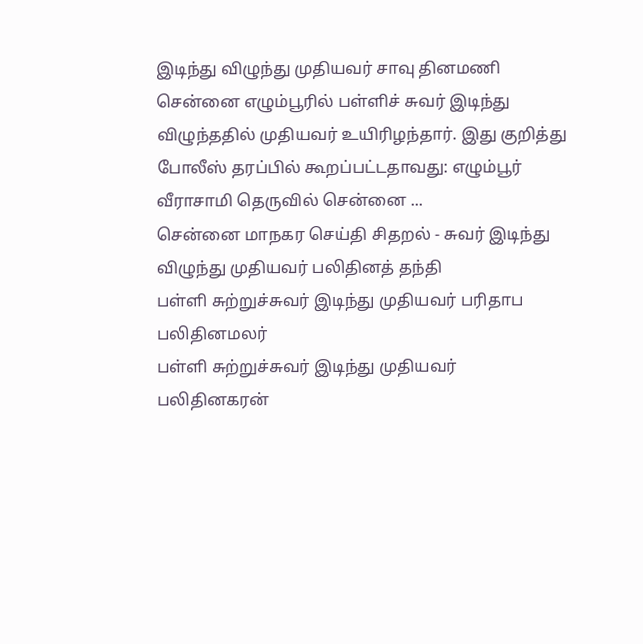இடிந்து விழுந்து முதியவர் சாவு தினமணி
சென்னை எழும்பூரில் பள்ளிச் சுவர் இடிந்து விழுந்ததில் முதியவர் உயிரிழந்தார். இது குறித்து போலீஸ் தரப்பில் கூறப்பட்டதாவது: எழும்பூர் வீராசாமி தெருவில் சென்னை ...
சென்னை மாநகர செய்தி சிதறல் - சுவர் இடிந்து விழுந்து முதியவர் பலிதினத் தந்தி
பள்ளி சுற்றுச்சுவர் இடிந்து முதியவர் பரிதாப பலிதினமலர்
பள்ளி சுற்றுச்சுவர் இடிந்து முதியவர் பலிதினகரன்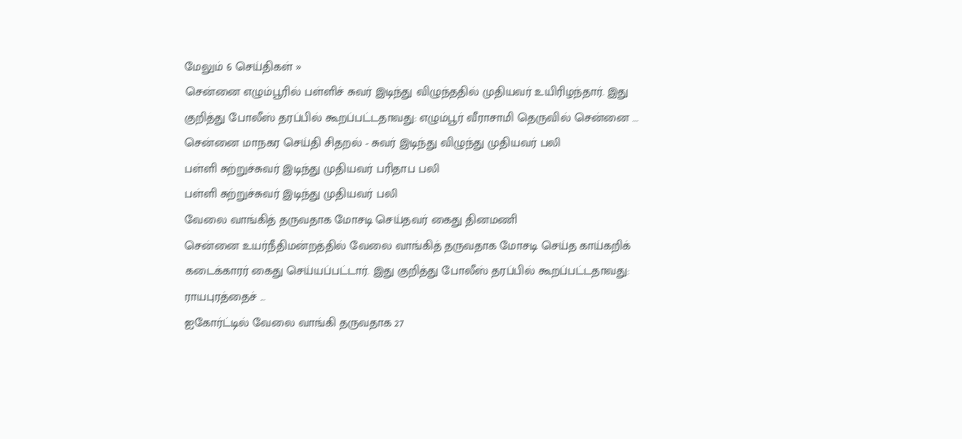மேலும் 6 செய்திகள் »
சென்னை எழும்பூரில் பள்ளிச் சுவர் இடிந்து விழுந்ததில் முதியவர் உயிரிழந்தார். இது குறித்து போலீஸ் தரப்பில் கூறப்பட்டதாவது: எழும்பூர் வீராசாமி தெருவில் சென்னை ...
சென்னை மாநகர செய்தி சிதறல் - சுவர் இடிந்து விழுந்து முதியவர் பலி
பள்ளி சுற்றுச்சுவர் இடிந்து முதியவர் பரிதாப பலி
பள்ளி சுற்றுச்சுவர் இடிந்து முதியவர் பலி
வேலை வாங்கித் தருவதாக மோசடி செய்தவர் கைது தினமணி
சென்னை உயர்நீதிமன்றத்தில் வேலை வாங்கித் தருவதாக மோசடி செய்த காய்கறிக் கடைக்காரர் கைது செய்யப்பட்டார். இது குறித்து போலீஸ் தரப்பில் கூறப்பட்டதாவது: ராயபுரத்தைச் ...
ஐகோர்ட்டில் வேலை வாங்கி தருவதாக 27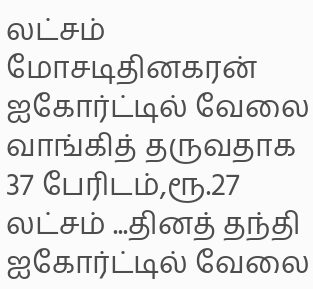லட்சம் மோசடிதினகரன்
ஐகோர்ட்டில் வேலை வாங்கித் தருவதாக 37 பேரிடம்,ரூ.27 லட்சம் ...தினத் தந்தி
ஐகோர்ட்டில் வேலை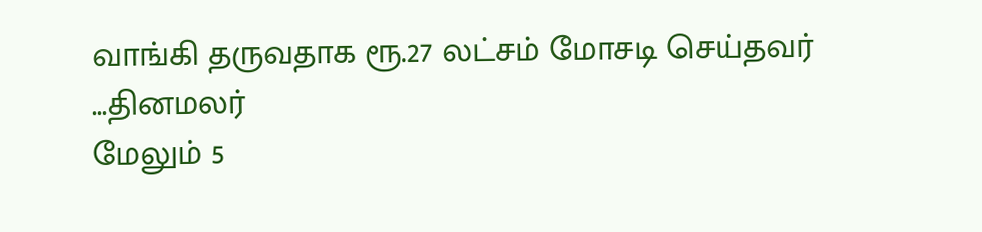வாங்கி தருவதாக ரூ.27 லட்சம் மோசடி செய்தவர் ...தினமலர்
மேலும் 5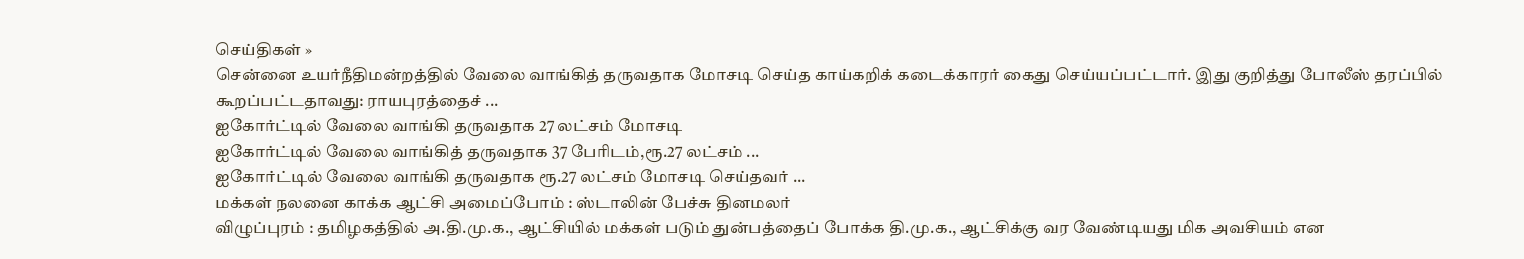செய்திகள் »
சென்னை உயர்நீதிமன்றத்தில் வேலை வாங்கித் தருவதாக மோசடி செய்த காய்கறிக் கடைக்காரர் கைது செய்யப்பட்டார். இது குறித்து போலீஸ் தரப்பில் கூறப்பட்டதாவது: ராயபுரத்தைச் ...
ஐகோர்ட்டில் வேலை வாங்கி தருவதாக 27 லட்சம் மோசடி
ஐகோர்ட்டில் வேலை வாங்கித் தருவதாக 37 பேரிடம்,ரூ.27 லட்சம் ...
ஐகோர்ட்டில் வேலை வாங்கி தருவதாக ரூ.27 லட்சம் மோசடி செய்தவர் ...
மக்கள் நலனை காக்க ஆட்சி அமைப்போம் : ஸ்டாலின் பேச்சு தினமலர்
விழுப்புரம் : தமிழகத்தில் அ.தி.மு.க., ஆட்சியில் மக்கள் படும் துன்பத்தைப் போக்க தி.மு.க., ஆட்சிக்கு வர வேண்டியது மிக அவசியம் என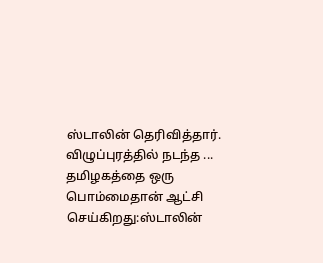ஸ்டாலின் தெரிவித்தார். விழுப்புரத்தில் நடந்த ...
தமிழகத்தை ஒரு பொம்மைதான் ஆட்சி செய்கிறது:ஸ்டாலின்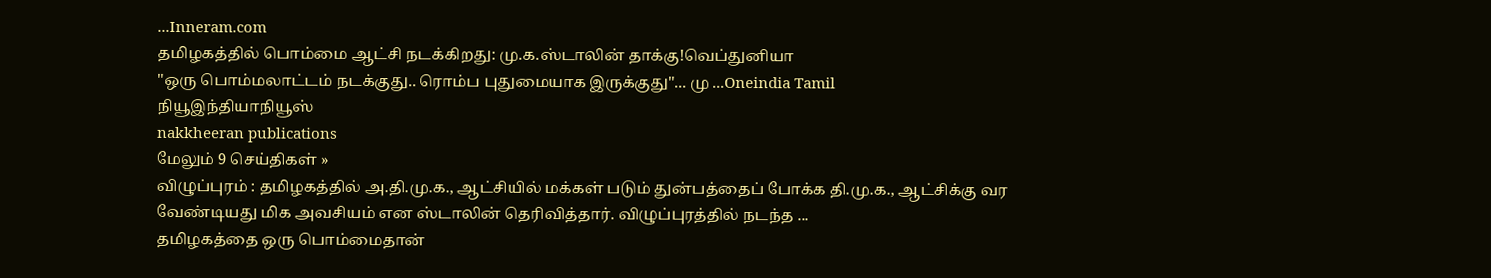...Inneram.com
தமிழகத்தில் பொம்மை ஆட்சி நடக்கிறது: மு.க.ஸ்டாலின் தாக்கு!வெப்துனியா
''ஒரு பொம்மலாட்டம் நடக்குது.. ரொம்ப புதுமையாக இருக்குது''... மு ...Oneindia Tamil
நியூஇந்தியாநியூஸ்
nakkheeran publications
மேலும் 9 செய்திகள் »
விழுப்புரம் : தமிழகத்தில் அ.தி.மு.க., ஆட்சியில் மக்கள் படும் துன்பத்தைப் போக்க தி.மு.க., ஆட்சிக்கு வர வேண்டியது மிக அவசியம் என ஸ்டாலின் தெரிவித்தார். விழுப்புரத்தில் நடந்த ...
தமிழகத்தை ஒரு பொம்மைதான்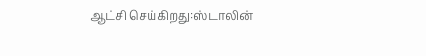ஆட்சி செய்கிறது:ஸ்டாலின்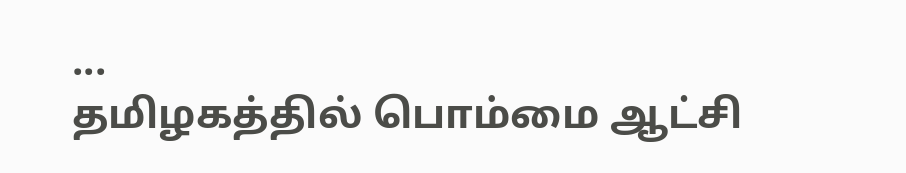...
தமிழகத்தில் பொம்மை ஆட்சி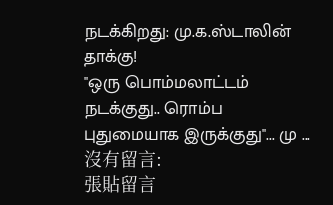நடக்கிறது: மு.க.ஸ்டாலின் தாக்கு!
''ஒரு பொம்மலாட்டம் நடக்குது.. ரொம்ப புதுமையாக இருக்குது''... மு ...
沒有留言:
張貼留言